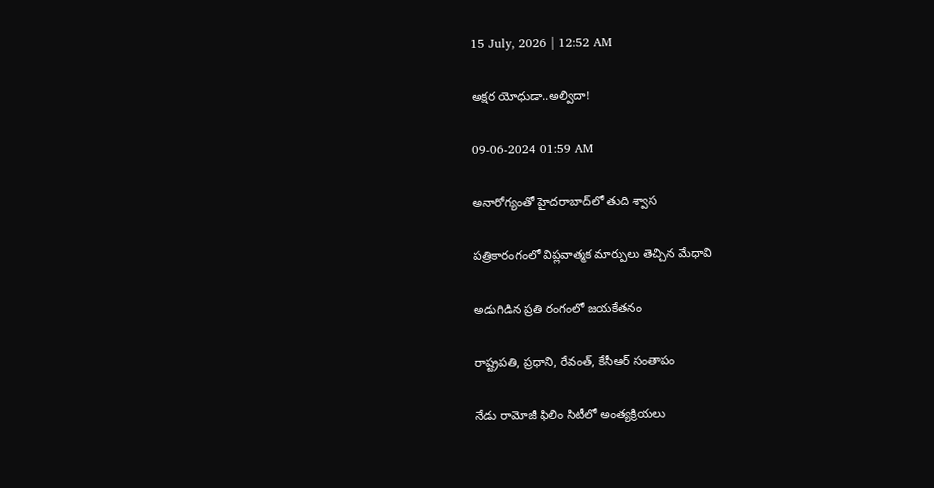15 July, 2026 | 12:52 AM

అక్షర యోధుడా..అల్విదా!

09-06-2024 01:59 AM

అనారోగ్యంతో హైదరాబాద్‌లో తుది శ్వాస

పత్రికారంగంలో విప్లవాత్మక మార్పులు తెచ్చిన మేధావి

అడుగిడిన ప్రతి రంగంలో జయకేతనం

రాష్ట్రపతి, ప్రధాని, రేవంత్, కేసీఆర్ సంతాపం

నేడు రామోజీ ఫిలిం సిటీలో అంత్యక్రియలు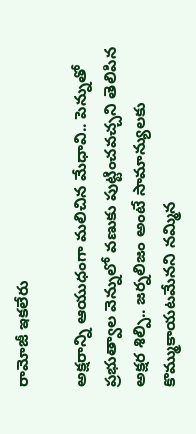రామోజీ ఇకలేరు

అక్షరాన్ని ఆయుధంగా మలిచిన మేధావి.. పెన్నుతో ప్రభుత్వాల వెన్నులో వణుకు పుట్టించవచ్చని తెలిపిన అక్షర శిల్పి.. జర్నలిజం అంటే సామాన్యులకు కొమ్ముకాయటమేనని నమ్మిన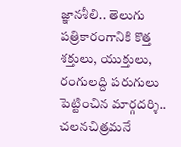జ్ఞానశీలి.. తెలుగు పత్రికారంగానికి కొత్త శక్తులు, యుక్తులు, రంగులద్ది పరుగులు పెట్టించిన మార్గదర్శి.. చలనచిత్రమనే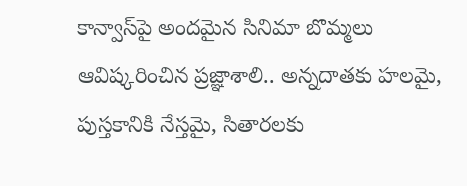కాన్వాస్‌పై అందమైన సినిమా బొమ్మలు ఆవిష్కరించిన ప్రజ్ఞాశాలి.. అన్నదాతకు హలమై, పుస్తకానికి నేస్తమై, సితారలకు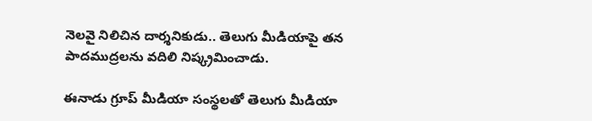నెలవై నిలిచిన దార్శనికుడు.. తెలుగు మీడియాపై తన పాదముద్రలను వదిలి నిష్క్రమించాడు.

ఈనాడు గ్రూప్ మీడియా సంస్థలతో తెలుగు మీడియా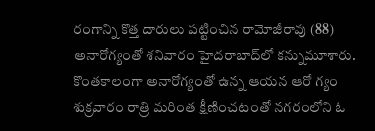రంగాన్ని కొత్త దారులు పట్టించిన రామోజీరావు (88) అనారోగ్యంతో శనివారం హైదరాబాద్‌లో కన్నుమూశారు. కొంతకాలంగా అనారోగ్యంతో ఉన్న ఆయన ఆరో గ్యం శుక్రవారం రాత్రి మరింత క్షీణించటంతో నగరంలోని ఓ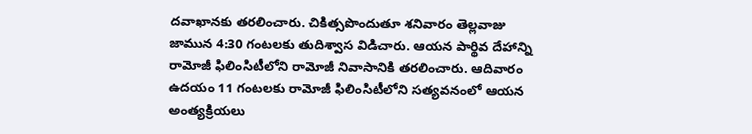దవాఖానకు తరలించారు. చికిత్సపొందుతూ శనివారం తెల్లవాజు జామున 4:30 గంటలకు తుదిశ్వాస విడిచారు. ఆయన పార్థివ దేహాన్ని రామోజీ ఫిలింసిటీలోని రామోజీ నివాసానికి తరలించారు. ఆదివారం ఉదయం 11 గంటలకు రామోజీ ఫిలింసిటీలోని సత్యవనంలో ఆయన అంత్యక్రియలు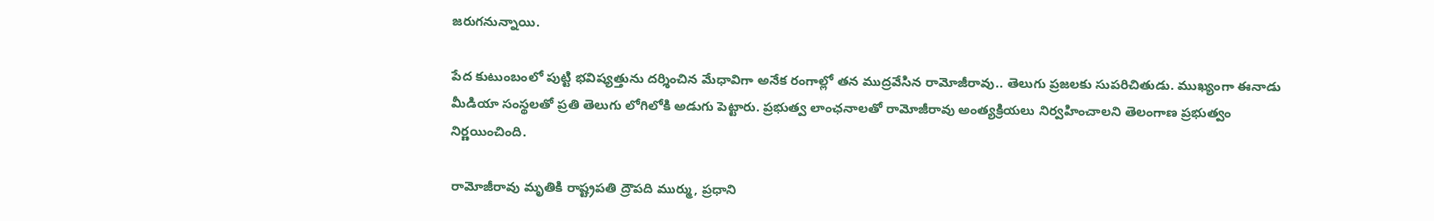జరుగనున్నాయి.

పేద కుటుంబంలో పుట్టి భవిష్యత్తును దర్శించిన మేధావిగా అనేక రంగాల్లో తన ముద్రవేసిన రామోజీరావు.. తెలుగు ప్రజలకు సుపరిచితుడు. ముఖ్యంగా ఈనాడు మీడియా సంస్థలతో ప్రతి తెలుగు లోగిలోకి అడుగు పెట్టారు. ప్రభుత్వ లాంఛనాలతో రామోజీరావు అంత్యక్రియలు నిర్వహించాలని తెలంగాణ ప్రభుత్వం నిర్ణయించింది.

రామోజీరావు మృతికి రాష్ట్రపతి ద్రౌపది ముర్ము, ప్రధాని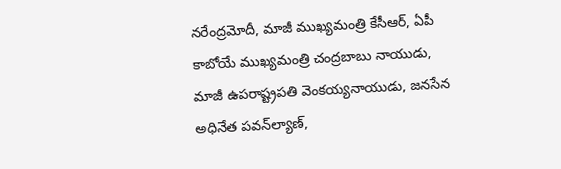నరేంద్రమోదీ, మాజీ ముఖ్యమంత్రి కేసీఆర్, ఏపీ కాబోయే ముఖ్యమంత్రి చంద్రబాబు నాయుడు, మాజీ ఉపరాష్ట్రపతి వెంకయ్యనాయుడు, జనసేన అధినేత పవన్‌ల్యాణ్,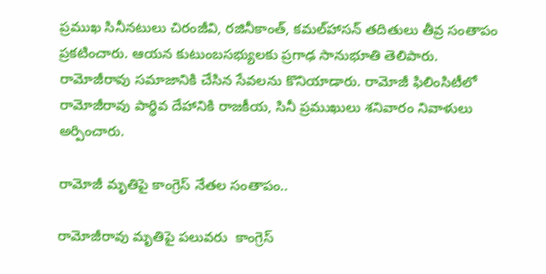ప్రముఖ సినీనటులు చిరంజీవి, రజినీకాంత్, కమల్‌హాసన్ తదితులు తీవ్ర సంతాపం ప్రకటించారు. ఆయన కుటుంబసభ్యులకు ప్రగాఢ సానుభూతి తెలిపారు. రామోజీరావు సమాజానికి చేసిన సేవలను కొనియాడారు. రామోజీ ఫిలింసిటీలో రామోజీరావు పార్థివ దేహానికి రాజకీయ, సినీ ప్రముఖులు శనివారం నివాళులు అర్పించారు.

రామోజీ మృతిపై కాంగ్రెస్ నేతల సంతాపం..

రామోజీరావు మృతిపై పలువరు  కాంగ్రెస్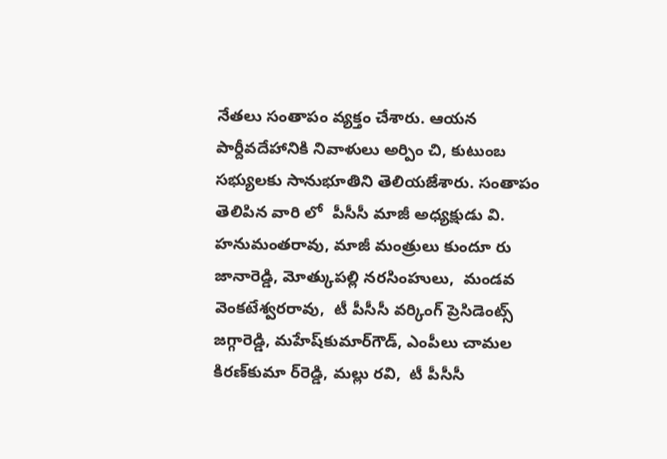నేతలు సంతాపం వ్యక్తం చేశారు. ఆయన పార్దీవదేహానికి నివాళులు అర్పిం చి, కుటుంబ సభ్యులకు సానుభూతిని తెలియజేశారు. సంతాపం తెలిపిన వారి లో  పీసీసీ మాజీ అధ్యక్షుడు వి. హనుమంతరావు, మాజీ మంత్రులు కుందూ రు జానారెడ్డి, మోత్కుపల్లి నరసింహులు,  మండవ వెంకటేశ్వరరావు,  టీ పీసీసీ వర్కింగ్ ప్రెసిడెంట్స్ జగ్గారెడ్డి, మహేష్‌కుమార్‌గౌడ్, ఎంపీలు చామల కిరణ్‌కుమా ర్‌రెడ్డి, మల్లు రవి,  టీ పీసీసీ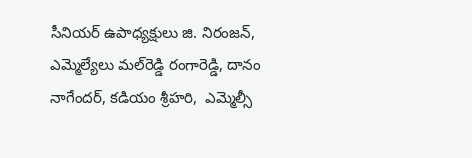సీనియర్ ఉపాధ్యక్షులు జి. నిరంజన్, ఎమ్మెల్యేలు మల్‌రెడ్డి రంగారెడ్డి, దానం నాగేందర్, కడియం శ్రీహరి,  ఎమ్మెల్సీ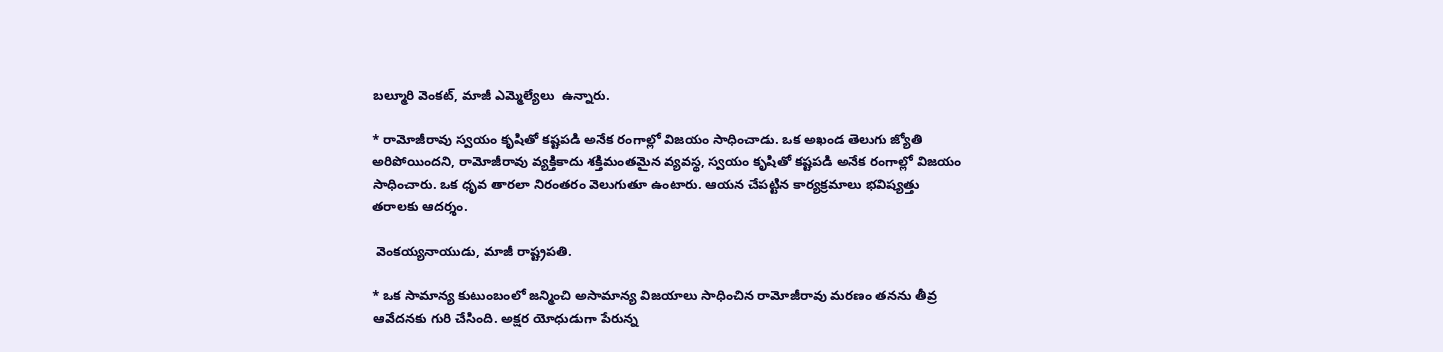బల్మూరి వెంకట్, మాజీ ఎమ్మెల్యేలు  ఉన్నారు.

* రామోజీరావు స్వయం కృషితో కష్టపడి అనేక రంగాల్లో విజయం సాధించాడు. ఒక అఖండ తెలుగు జ్యోతి అరిపోయిందని, రామోజీరావు వ్యక్తికాదు శక్తిమంతమైన వ్యవస్థ, స్వయం కృషితో కష్టపడి అనేక రంగాల్లో విజయం సాధించారు. ఒక ధృవ తారలా నిరంతరం వెలుగుతూ ఉంటారు. ఆయన చేపట్టిన కార్యక్రమాలు భవిష్యత్తు తరాలకు ఆదర్శం.

 వెంకయ్యనాయుడు, మాజీ రాష్ట్రపతి.

* ఒక సామాన్య కుటుంబంలో జన్మించి అసామాన్య విజయాలు సాధించిన రామోజీరావు మరణం తనను తీవ్ర ఆవేదనకు గురి చేసింది. అక్షర యోధుడుగా పేరున్న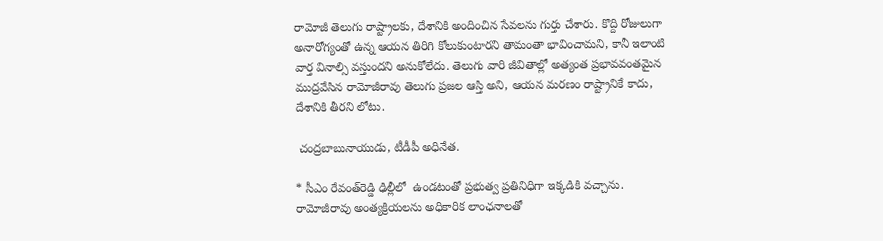రామోజీ తెలుగు రాష్ట్రాలకు, దేశానికి అందించిన సేవలను గుర్తు చేశారు. కొద్ది రోజులుగా అనారోగ్యంతో ఉన్న ఆయన తిరిగి కోలుకుంటారని తామంతా భావించామని, కానీ ఇలాంటి వార్త వినాల్సి వస్తుందని అనుకోలేదు. తెలుగు వారి జీవితాల్లో అత్యంత ప్రభావవంతమైన ముద్రవేసిన రామోజీరావు తెలుగు ప్రజల ఆస్తి అని, ఆయన మరణం రాష్ట్రానికే కాదు, దేశానికి తీరని లోటు.

 చంద్రబాబునాయుడు, టీడీపీ అధినేత.

* సీఎం రేవంత్‌రెడ్డి ఢిల్లీలో  ఉండటంతో ప్రభుత్వ ప్రతినిధిగా ఇక్కడికి వచ్చాను. రామోజీరావు అంత్యక్రియలను అధికారిక లాంఛనాలతో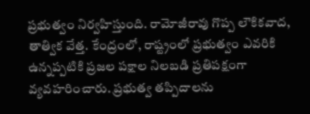ప్రభుత్వం నిర్వహిస్తుంది. రామోజీరావు గొప్ప లౌకికవాద, తాత్విక వేత్త. కేంద్రంలో, రాష్ట్రంలో ప్రభుత్వం ఎవరికి ఉన్నప్పటికి ప్రజల పక్షాల నిలబడి ప్రతిపక్షంగా వ్యవహరించారు. ప్రభుత్వ తప్పిదాలను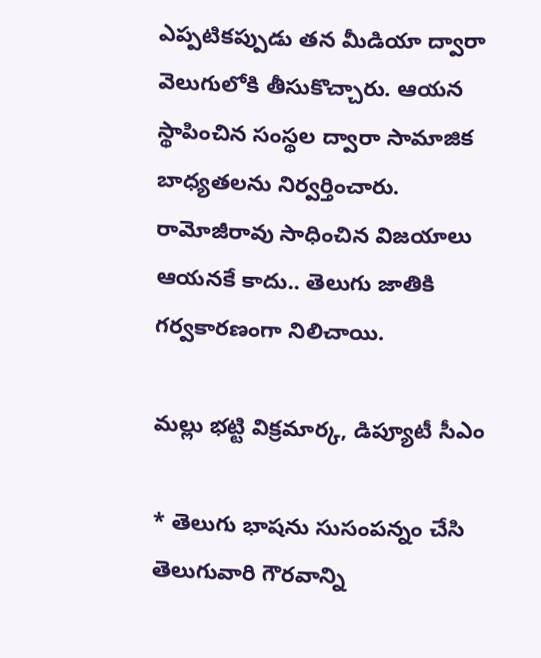ఎప్పటికప్పుడు తన మీడియా ద్వారా వెలుగులోకి తీసుకొచ్చారు. ఆయన స్థాపించిన సంస్థల ద్వారా సామాజిక బాధ్యతలను నిర్వర్తించారు. రామోజీరావు సాధించిన విజయాలు ఆయనకే కాదు.. తెలుగు జాతికి గర్వకారణంగా నిలిచాయి.

మల్లు భట్టి విక్రమార్క, డిప్యూటీ సీఎం

* తెలుగు భాషను సుసంపన్నం చేసి తెలుగువారి గౌరవాన్ని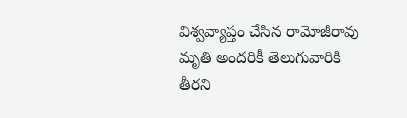విశ్వవ్యాప్తం చేసిన రామోజీరావు మృతి అందరికీ తెలుగువారికి తీరని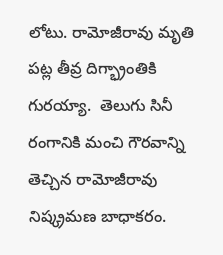లోటు. రామోజీరావు మృతి పట్ల తీవ్ర దిగ్భ్రాంతికి గురయ్యా.  తెలుగు సినీ రంగానికి మంచి గౌరవాన్ని తెచ్చిన రామోజీరావు నిష్క్రమణ బాధాకరం.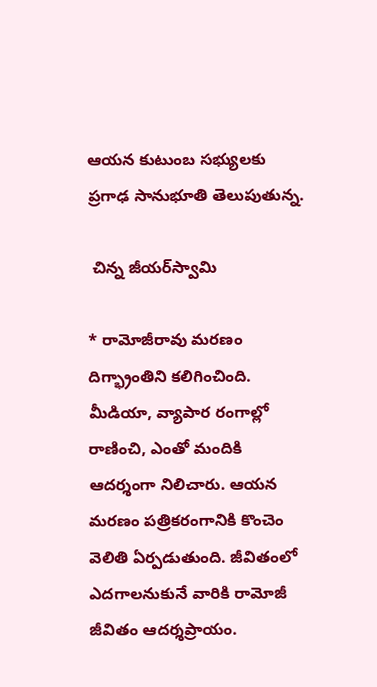ఆయన కుటుంబ సభ్యులకు ప్రగాఢ సానుభూతి తెలుపుతున్న.

 చిన్న జీయర్‌స్వామి

* రామోజీరావు మరణం దిగ్భ్రాంతిని కలిగించింది. మీడియా, వ్యాపార రంగాల్లో రాణించి, ఎంతో మందికి ఆదర్శంగా నిలిచారు. ఆయన మరణం పత్రికరంగానికి కొంచెం వెలితి ఏర్పడుతుంది. జీవితంలో ఎదగాలనుకునే వారికి రామోజీ జీవితం ఆదర్శప్రాయం.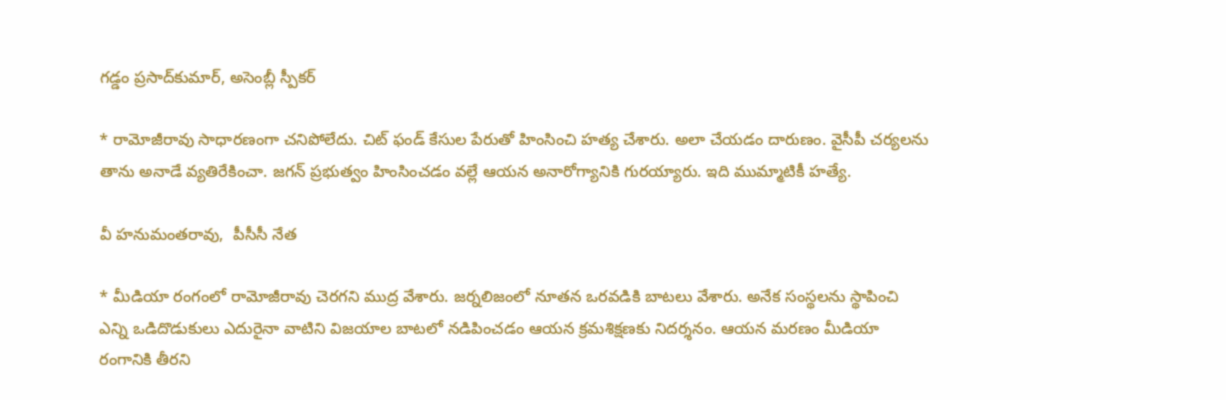గడ్డం ప్రసాద్‌కుమార్, అసెంబ్లీ స్పీకర్

* రామోజీరావు సాధారణంగా చనిపోలేదు. చిట్ ఫండ్ కేసుల పేరుతో హింసించి హత్య చేశారు. అలా చేయడం దారుణం. వైసీపీ చర్యలను తాను అనాడే వ్యతిరేకించా. జగన్ ప్రభుత్వం హింసించడం వల్లే ఆయన అనారోగ్యానికి గురయ్యారు. ఇది ముమ్మాటికీ హత్యే.

వీ హనుమంతరావు,  పీసీసీ నేత

* మీడియా రంగంలో రామోజీరావు చెరగని ముద్ర వేశారు. జర్నలిజంలో నూతన ఒరవడికి బాటలు వేశారు. అనేక సంస్థలను స్థాపించి ఎన్ని ఒడిదొడుకులు ఎదురైనా వాటిని విజయాల బాటలో నడిపించడం ఆయన క్రమశిక్షణకు నిదర్శనం. ఆయన మరణం మీడియా రంగానికి తీరని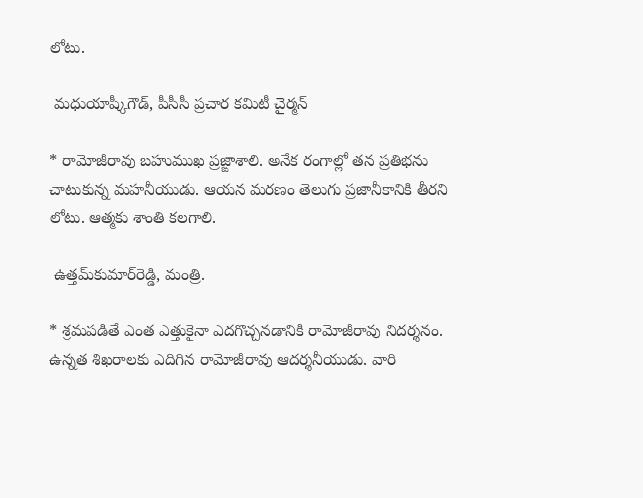లోటు.

 మధుయాష్కీగౌడ్, పీసీసీ ప్రచార కమిటీ చైర్మన్

* రామోజీరావు బహుముఖ ప్రజ్ఙాశాలి. అనేక రంగాల్లో తన ప్రతిభను చాటుకున్న మహనీయుడు. ఆయన మరణం తెలుగు ప్రజానీకానికి తీరని లోటు. ఆత్మకు శాంతి కలగాలి.

 ఉత్తమ్‌కుమార్‌రెడ్డి, మంత్రి.

* శ్రమపడితే ఎంత ఎత్తుకైనా ఎదగొచ్చనడానికి రామోజీరావు నిదర్శనం. ఉన్నత శిఖరాలకు ఎదిగిన రామోజీరావు ఆదర్శనీయుడు. వారి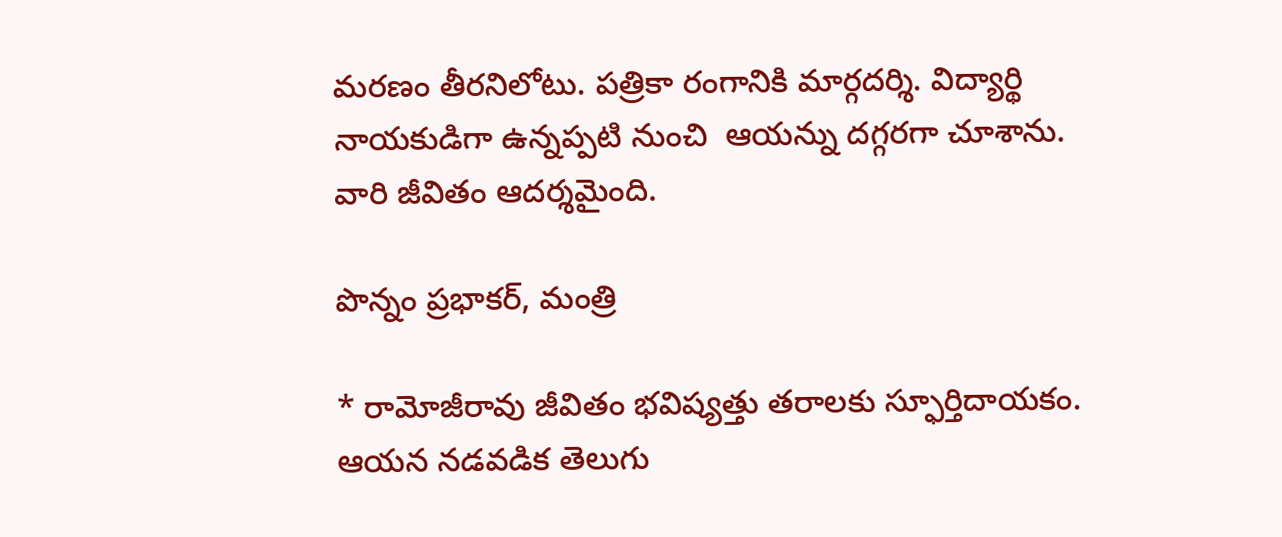మరణం తీరనిలోటు. పత్రికా రంగానికి మార్గదర్శి. విద్యార్థి నాయకుడిగా ఉన్నప్పటి నుంచి  ఆయన్ను దగ్గరగా చూశాను. వారి జీవితం ఆదర్శమైంది.

పొన్నం ప్రభాకర్, మంత్రి

* రామోజీరావు జీవితం భవిష్యత్తు తరాలకు స్ఫూర్తిదాయకం. ఆయన నడవడిక తెలుగు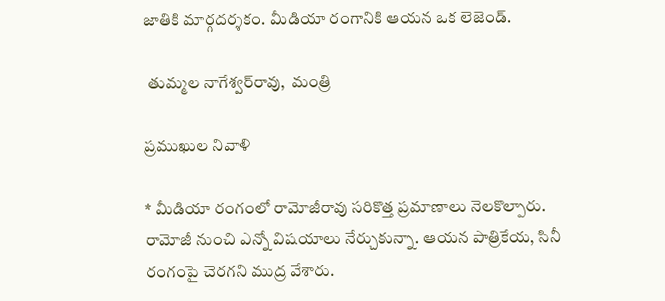జాతికి మార్గదర్శకం. మీడియా రంగానికి ఆయన ఒక లెజెండ్.

 తుమ్మల నాగేశ్వర్‌రావు,  మంత్రి

ప్రముఖుల నివాళి

* మీడియా రంగంలో రామోజీరావు సరికొత్త ప్రమాణాలు నెలకొల్పారు. రామోజీ నుంచి ఎన్నో విషయాలు నేర్చుకున్నా. ఆయన పాత్రికేయ, సినీ రంగంపై చెరగని ముద్ర వేశారు.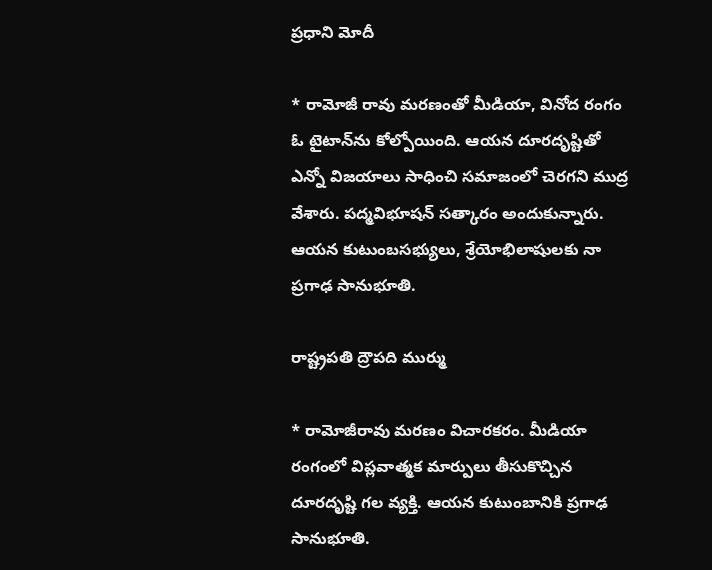ప్రధాని మోదీ

* రామోజీ రావు మరణంతో మీడియా, వినోద రంగం ఓ టైటాన్‌ను కోల్పోయింది. ఆయన దూరదృష్టితో ఎన్నో విజయాలు సాధించి సమాజంలో చెరగని ముద్ర వేశారు. పద్మవిభూషన్ సత్కారం అందుకున్నారు. ఆయన కుటుంబసభ్యులు, శ్రేయోభిలాషులకు నా ప్రగాఢ సానుభూతి.

రాష్ట్రపతి ద్రౌపది ముర్ము

* రామోజీరావు మరణం విచారకరం. మీడియా రంగంలో విప్లవాత్మక మార్పులు తీసుకొచ్చిన దూరదృష్టి గల వ్యక్తి. ఆయన కుటుంబానికి ప్రగాఢ సానుభూతి.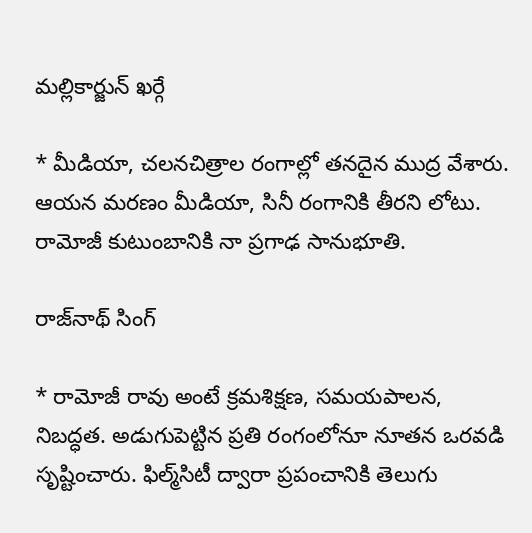మల్లికార్జున్ ఖర్గే

* మీడియా, చలనచిత్రాల రంగాల్లో తనదైన ముద్ర వేశారు. ఆయన మరణం మీడియా, సినీ రంగానికి తీరని లోటు. రామోజీ కుటుంబానికి నా ప్రగాఢ సానుభూతి.

రాజ్‌నాథ్ సింగ్

* రామోజీ రావు అంటే క్రమశిక్షణ, సమయపాలన, నిబద్ధత. అడుగుపెట్టిన ప్రతి రంగంలోనూ నూతన ఒరవడి సృష్టించారు. ఫిల్మ్‌సిటీ ద్వారా ప్రపంచానికి తెలుగు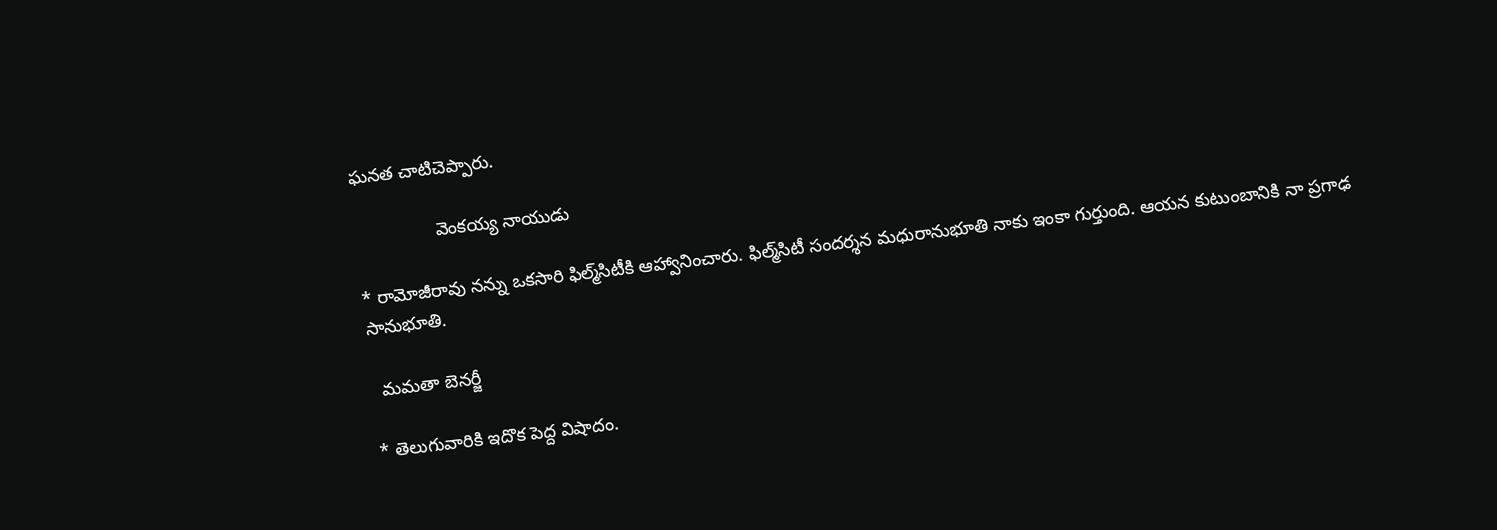ఘనత చాటిచెప్పారు.

                వెంకయ్య నాయుడు

* రామోజీరావు నన్ను ఒకసారి ఫిల్మ్‌సిటీకి ఆహ్వానించారు. ఫిల్మ్‌సిటీ సందర్శన మధురానుభూతి నాకు ఇంకా గుర్తుంది. ఆయన కుటుంబానికి నా ప్రగాఢ సానుభూతి.

  మమతా బెనర్జీ

* తెలుగువారికి ఇదొక పెద్ద విషాదం.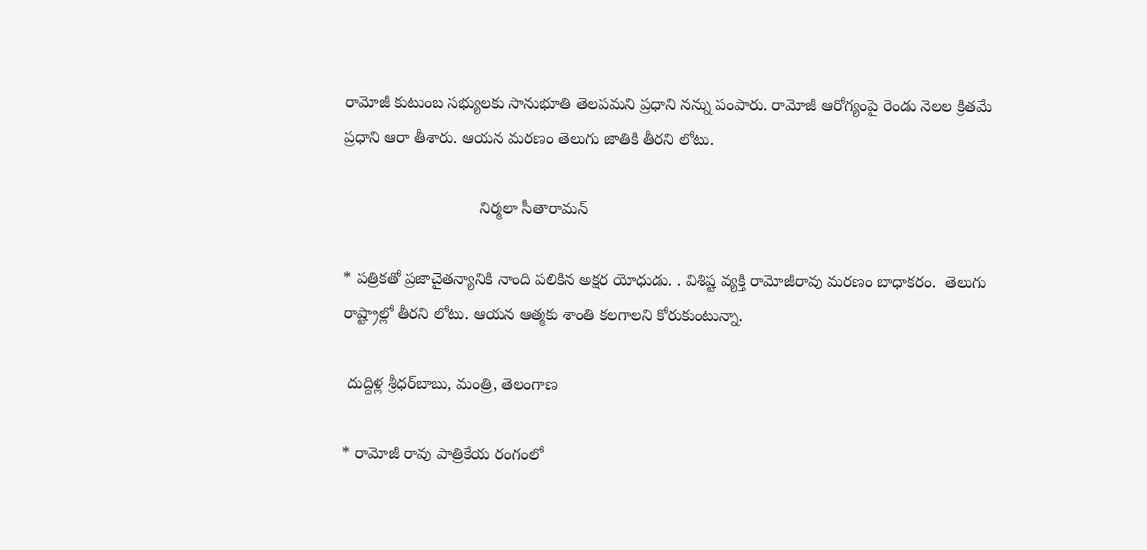రామోజీ కుటుంబ సభ్యులకు సానుభూతి తెలపమని ప్రధాని నన్ను పంపారు. రామోజీ ఆరోగ్యంపై రెండు నెలల క్రితమే ప్రధాని ఆరా తీశారు. ఆయన మరణం తెలుగు జాతికి తీరని లోటు.

                              నిర్మలా సీతారామన్

* పత్రికతో ప్రజాచైతన్యానికి నాంది పలికిన అక్షర యోధుడు. . విశిష్ట వ్యక్తి రామోజీరావు మరణం బాధాకరం.  తెలుగు రాష్ట్రాల్లో తీరని లోటు. ఆయన ఆత్మకు శాంతి కలగాలని కోరుకుంటున్నా.

 దుద్దిళ్ల శ్రీధర్‌బాబు, మంత్రి, తెలంగాణ

* రామోజీ రావు పాత్రికేయ రంగంలో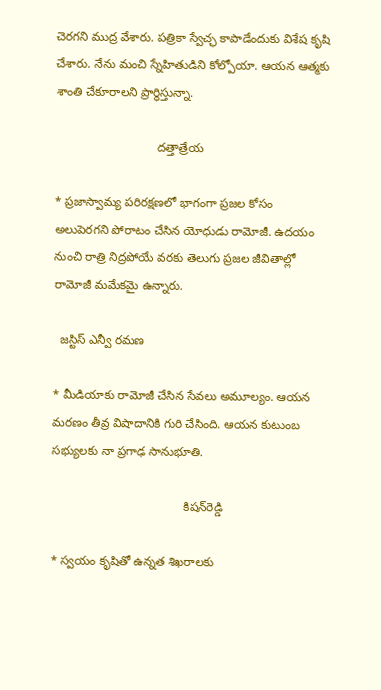చెరగని ముద్ర వేశారు. పత్రికా స్వేచ్ఛ కాపాడేందుకు విశేష కృషి చేశారు. నేను మంచి స్నేహితుడిని కోల్పోయా. ఆయన ఆత్మకు శాంతి చేకూరాలని ప్రార్థిస్తున్నా.

                              దత్తాత్రేయ

* ప్రజాస్వామ్య పరిరక్షణలో భాగంగా ప్రజల కోసం అలుపెరగని పోరాటం చేసిన యోధుడు రామోజీ. ఉదయం నుంచి రాత్రి నిద్రపోయే వరకు తెలుగు ప్రజల జీవితాల్లో రామోజీ మమేకమై ఉన్నారు.

  జస్టిస్ ఎన్వీ రమణ

* మీడియాకు రామోజీ చేసిన సేవలు అమూల్యం. ఆయన మరణం తీవ్ర విషాదానికి గురి చేసింది. ఆయన కుటుంబ సభ్యులకు నా ప్రగాఢ సానుభూతి.

                                       కిషన్‌రెడ్డి

* స్వయం కృషితో ఉన్నత శిఖరాలకు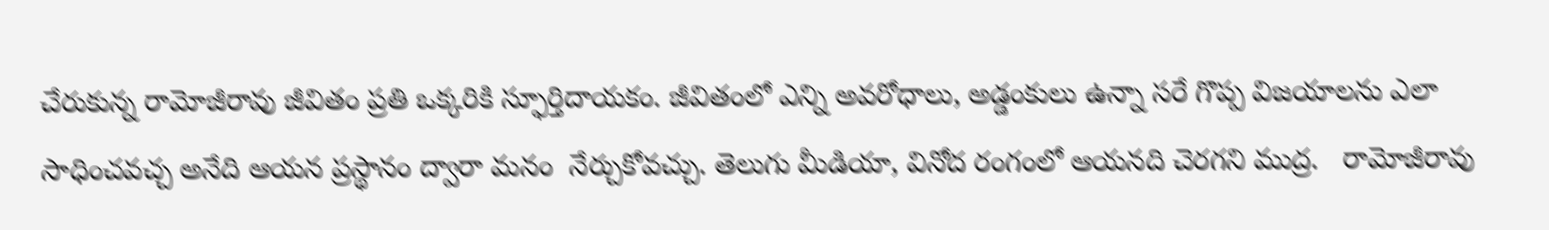చేరుకున్న రామోజీరావు జీవితం ప్రతి ఒక్కరికి స్ఫూర్తిదాయకం. జీవితంలో ఎన్ని అవరోధాలు, అడ్డంకులు ఉన్నా సరే గొప్ప విజయాలను ఎలా సాధించవచ్చ అనేది ఆయన ప్రస్థానం ద్వారా మనం  నేర్చుకోవచ్చు. తెలుగు మీడియా, వినోద రంగంలో ఆయనది చెరగని ముద్ర.   రామోజీరావు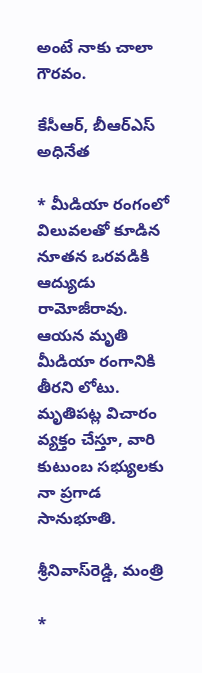అంటే నాకు చాలా గౌరవం.

కేసీఆర్, బీఆర్‌ఎస్ అధినేత

* మీడియా రంగంలో విలువలతో కూడిన నూతన ఒరవడికి ఆద్యుడు రామోజీరావు. ఆయన మృతి మీడియా రంగానికి  తీరని లోటు. మృతిపట్ల విచారం వ్యక్తం చేస్తూ, వారి కుటుంబ సభ్యులకు నా ప్రగాడ సానుభూతి.

శ్రీనివాస్‌రెడ్డి, మంత్రి

*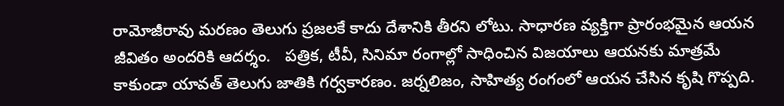రామోజీరావు మరణం తెలుగు ప్రజలకే కాదు దేశానికి తీరని లోటు. సాధారణ వ్యక్తిగా ప్రారంభమైన ఆయన జీవితం అందరికి ఆదర్శం.   పత్రిక, టీవీ, సినిమా రంగాల్లో సాధించిన విజయాలు ఆయనకు మాత్రమే కాకుండా యావత్ తెలుగు జాతికి గర్వకారణం. జర్నలిజం, సాహిత్య రంగంలో ఆయన చేసిన కృషి గొప్పది.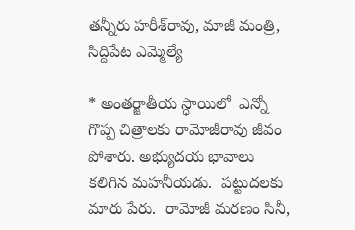తన్నీరు హరీశ్‌రావు, మాజీ మంత్రి, సిద్దిపేట ఎమ్మెల్యే

* అంతర్జాతీయ స్ధాయిలో  ఎన్నో గొప్ప చిత్రాలకు రామోజీరావు జీవం పోశారు. అభ్యుదయ భావాలు కలిగిన మహనీయడు.  పట్టుదలకు మారు పేరు.  రామోజీ మరణం సినీ,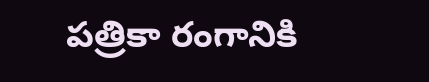పత్రికా రంగానికి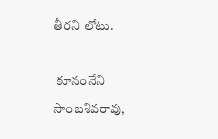తీరని లోటు.

 కూనంనేని సాంబశివరావు,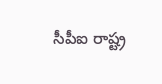సీపీఐ రాష్ట్ర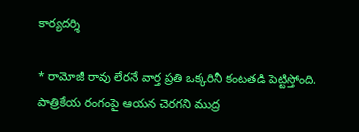కార్యదర్శి

* రామోజీ రావు లేరనే వార్త ప్రతి ఒక్కరినీ కంటతడి పెట్టిస్తోంది. పాత్రికేయ రంగంపై ఆయన చెరగని ముద్ర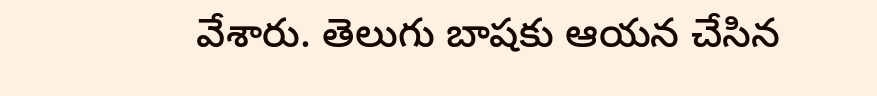వేశారు. తెలుగు బాషకు ఆయన చేసిన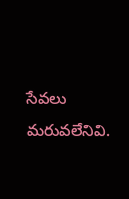సేవలు మరువలేనివి.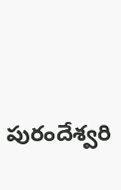పురందేశ్వరి